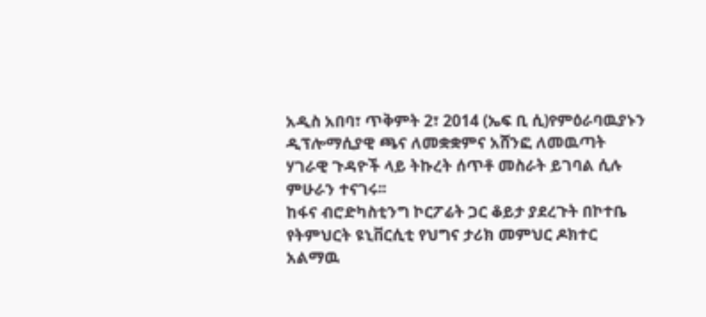አዲስ አበባ፣ ጥቅምት 2፣ 2014 (ኤፍ ቢ ሲ)የምዕራባዉያኑን ዲፕሎማሲያዊ ጫና ለመቋቋምና አሸንፎ ለመዉጣት ሃገራዊ ጉዳዮች ላይ ትኩረት ሰጥቶ መስራት ይገባል ሲሉ ምሁራን ተናገሩ፡፡
ከፋና ብሮድካስቲንግ ኮርፖሬት ጋር ቆይታ ያደረጉት በኮተቤ የትምህርት ዩኒቨርሲቲ የህግና ታሪክ መምህር ዶክተር አልማዉ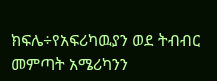ክፍሌ÷የአፍሪካዉያን ወደ ትብብር መምጣት አሜሪካንን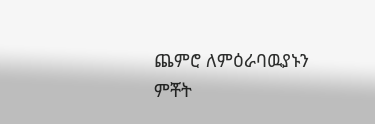ጨምሮ ለምዕራባዉያኑን ምቾት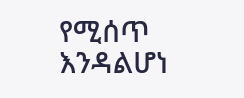የሚሰጥ እንዳልሆነ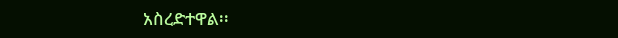አስረድተዋል፡፡